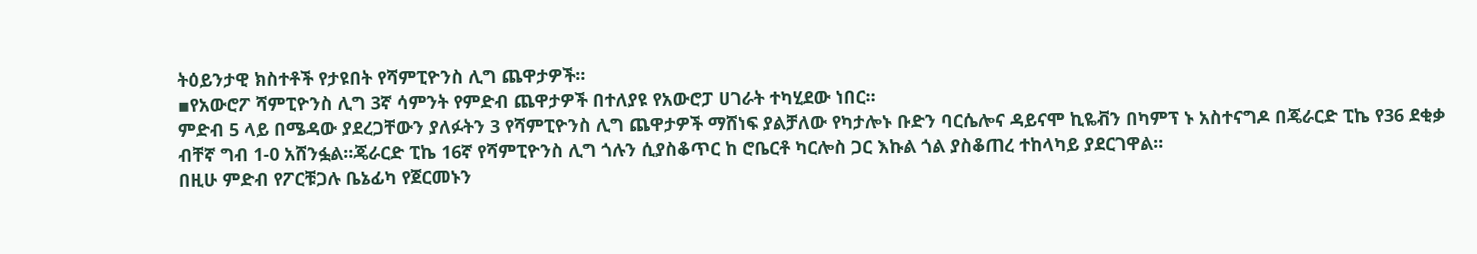ትዕይንታዊ ክስተቶች የታዩበት የሻምፒዮንስ ሊግ ጨዋታዎች።
▪የአውሮፖ ሻምፒዮንስ ሊግ 3ኛ ሳምንት የምድብ ጨዋታዎች በተለያዩ የአውሮፓ ሀገራት ተካሂደው ነበር።
ምድብ 5 ላይ በሜዳው ያደረጋቸውን ያለፉትን 3 የሻምፒዮንስ ሊግ ጨዋታዎች ማሸነፍ ያልቻለው የካታሎኑ ቡድን ባርሴሎና ዳይናሞ ኪዬቭን በካምፕ ኑ አስተናግዶ በጄራርድ ፒኬ የ36 ደቂቃ ብቸኛ ግብ 1-0 አሸንፏል።ጄራርድ ፒኬ 16ኛ የሻምፒዮንስ ሊግ ጎሉን ሲያስቆጥር ከ ሮቤርቶ ካርሎስ ጋር እኩል ጎል ያስቆጠረ ተከላካይ ያደርገዋል።
በዚሁ ምድብ የፖርቹጋሉ ቤኔፊካ የጀርመኑን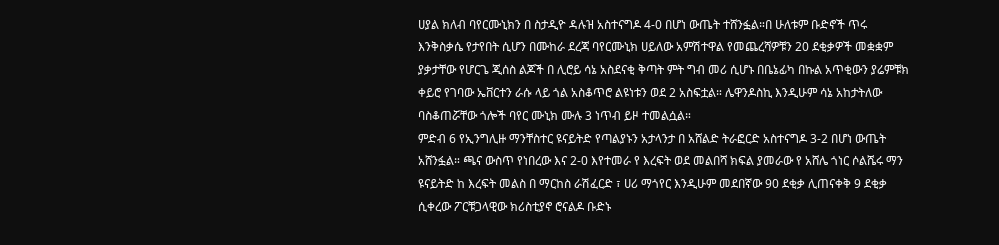ሀያል ክለብ ባየርሙኒክን በ ስታዲዮ ዳሉዝ አስተናግዶ 4-0 በሆነ ውጤት ተሸንፏል።በ ሁለቱም ቡድኖች ጥሩ እንቅስቃሴ የታየበት ሲሆን በሙከራ ደረጃ ባየርሙኒክ ሀይለው አምሽተዋል የመጨረሻዎቹን 20 ደቂቃዎች መቋቋም ያቃታቸው የሆርጌ ጂሰስ ልጆች በ ሊሮይ ሳኔ አስደናቂ ቅጣት ምት ግብ መሪ ሲሆኑ በቤኔፊካ በኩል አጥቂውን ያሬምቹክ ቀይሮ የገባው ኤቨርተን ራሱ ላይ ጎል አስቆጥሮ ልዩነቱን ወደ 2 አስፍቷል። ሌዋንዶስኪ እንዲሁም ሳኔ አከታትለው ባስቆጠሯቸው ጎሎች ባየር ሙኒክ ሙሉ 3 ነጥብ ይዞ ተመልሷል።
ምድብ 6 የኢንግሊዙ ማንቸስተር ዩናይትድ የጣልያኑን አታላንታ በ አሸልድ ትራፎርድ አስተናግዶ 3-2 በሆነ ውጤት አሸንፏል። ጫና ውስጥ የነበረው እና 2-0 እየተመራ የ እረፍት ወደ መልበሻ ክፍል ያመራው የ አሸሌ ጎነር ሶልሼሩ ማን ዩናይትድ ከ እረፍት መልስ በ ማርከስ ራሽፈርድ ፣ ሀሪ ማጎየር እንዲሁም መደበኛው 90 ደቂቃ ሊጠናቀቅ 9 ደቂቃ ሲቀረው ፖርቹጋላዊው ክሪስቲያኖ ሮናልዶ ቡድኑ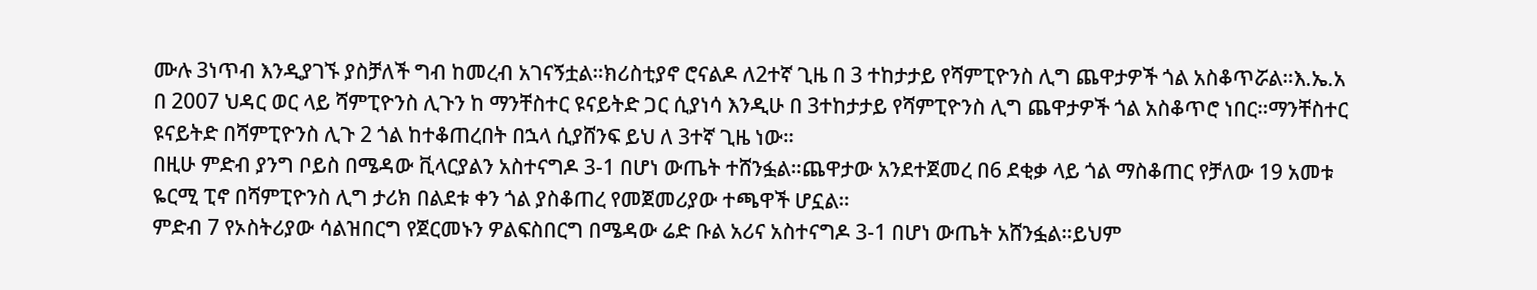ሙሉ 3ነጥብ እንዲያገኙ ያስቻለች ግብ ከመረብ አገናኝቷል።ክሪስቲያኖ ሮናልዶ ለ2ተኛ ጊዜ በ 3 ተከታታይ የሻምፒዮንስ ሊግ ጨዋታዎች ጎል አስቆጥሯል።እ.ኤ.አ በ 2007 ህዳር ወር ላይ ሻምፒዮንስ ሊጉን ከ ማንቸስተር ዩናይትድ ጋር ሲያነሳ እንዲሁ በ 3ተከታታይ የሻምፒዮንስ ሊግ ጨዋታዎች ጎል አስቆጥሮ ነበር።ማንቸስተር ዩናይትድ በሻምፒዮንስ ሊጉ 2 ጎል ከተቆጠረበት በኋላ ሲያሸንፍ ይህ ለ 3ተኛ ጊዜ ነው።
በዚሁ ምድብ ያንግ ቦይስ በሜዳው ቪላርያልን አስተናግዶ 3-1 በሆነ ውጤት ተሸንፏል።ጨዋታው አንደተጀመረ በ6 ደቂቃ ላይ ጎል ማስቆጠር የቻለው 19 አመቱ ዬርሚ ፒኖ በሻምፒዮንስ ሊግ ታሪክ በልደቱ ቀን ጎል ያስቆጠረ የመጀመሪያው ተጫዋች ሆኗል።
ምድብ 7 የኦስትሪያው ሳልዝበርግ የጀርመኑን ዎልፍስበርግ በሜዳው ሬድ ቡል አሪና አስተናግዶ 3-1 በሆነ ውጤት አሸንፏል።ይህም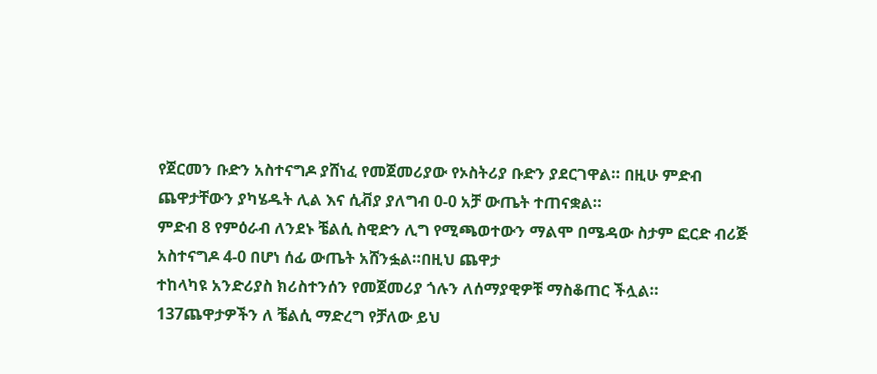የጀርመን ቡድን አስተናግዶ ያሸነፈ የመጀመሪያው የኦስትሪያ ቡድን ያደርገዋል። በዚሁ ምድብ ጨዋታቸውን ያካሄዱት ሊል እና ሲቭያ ያለግብ 0-0 አቻ ውጤት ተጠናቋል።
ምድብ 8 የምዕራብ ለንደኑ ቼልሲ ስዊድን ሊግ የሚጫወተውን ማልሞ በሜዳው ስታም ፎርድ ብሪጅ አስተናግዶ 4-0 በሆነ ሰፊ ውጤት አሸንፏል።በዚህ ጨዋታ
ተከላካዩ አንድሪያስ ክሪስተንሰን የመጀመሪያ ጎሉን ለሰማያዊዎቹ ማስቆጠር ችሏል። 137ጨዋታዎችን ለ ቼልሲ ማድረግ የቻለው ይህ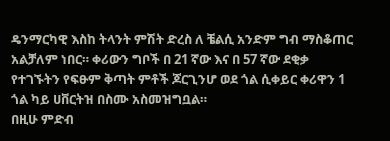ዴንማርካዊ እስከ ትላንት ምሽት ድረስ ለ ቼልሲ አንድም ግብ ማስቆጠር አልቻለም ነበር። ቀሪውን ግቦች በ 21 ኛው እና በ 57 ኛው ደቂቃ የተገኙትን የፍፁም ቅጣት ምቶች ጆርጊንሆ ወደ ጎል ሲቀይር ቀሪዋን 1 ጎል ካይ ሀቨርትዝ በስሙ አስመዝግቧል።
በዚሁ ምድብ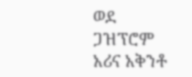ወደ ጋዝፕሮም አሪና አቅንቶ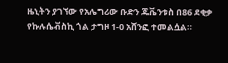ዜኒትን ያገኘው የአሌግሪው ቡድን ጁቬንቱስ በ86 ደቂቃ የኩሉሴቭስኪ ጎል ታግዞ 1-0 አሸንፎ ተመልሷል።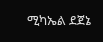ሚካኤል ደጀኔ